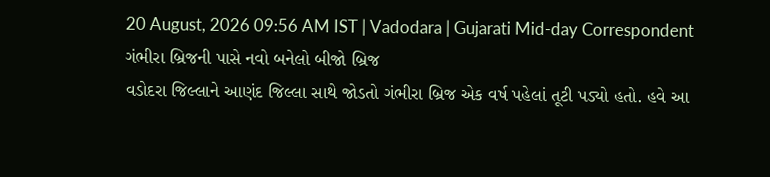20 August, 2026 09:56 AM IST | Vadodara | Gujarati Mid-day Correspondent
ગંભીરા બ્રિજની પાસે નવો બનેલો બીજો બ્રિજ
વડોદરા જિલ્લાને આણંદ જિલ્લા સાથે જોડતો ગંભીરા બ્રિજ એક વર્ષ પહેલાં તૂટી પડ્યો હતો. હવે આ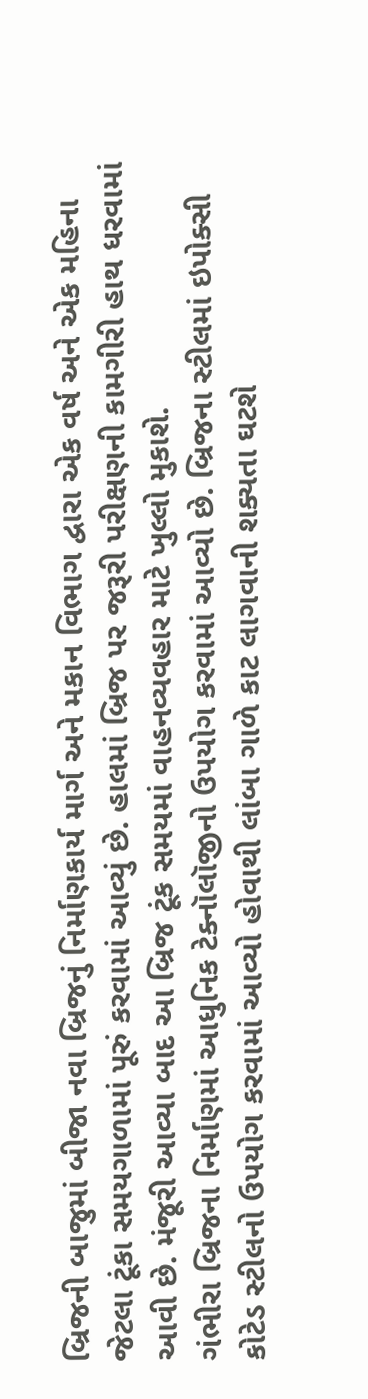બ્રિજની બાજુમાં બીજા નવા બ્રિજનું નિર્માણકાર્ય માર્ગ અને મકાન વિભાગ દ્વારા એક વર્ષ અને એક મહિના જેટલા ટૂંકા સમયગાળામાં પૂરું કરવામાં આવ્યું છે. હાલમાં બ્રિજ પર જરૂરી પરીક્ષણની કામગીરી હાથ ધરવામાં આવી છે. મંજૂરી આવ્યા બાદ આ બ્રિજ ટૂંક સમયમાં વાહનવ્યવહાર માટે ખુલ્લો મુકાશે.
ગંભીરા બ્રિજના નિર્માણમાં આધુનિક ટેક્નૉલૉજીનો ઉપયોગ કરવામાં આવ્યો છે. બ્રિજના સ્ટીલમાં ઇપોક્સી કોટેડ સ્ટીલનો ઉપયોગ કરવામાં આવ્યો હોવાથી લાંબા ગાળે કાટ લાગવાની શક્યતા ઘટશે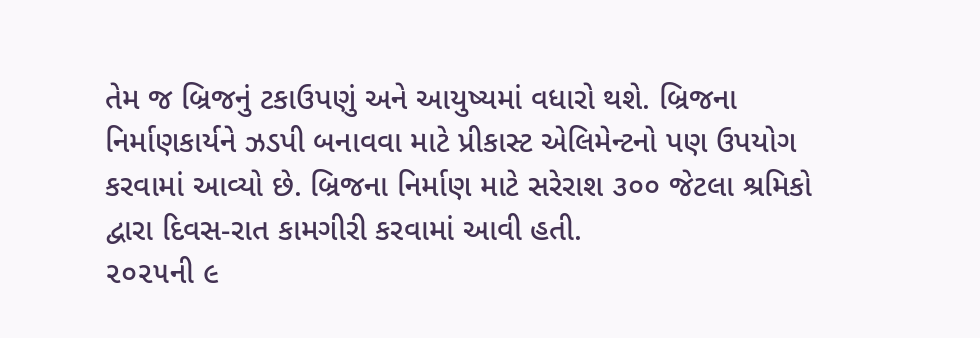તેમ જ બ્રિજનું ટકાઉપણું અને આયુષ્યમાં વધારો થશે. બ્રિજના નિર્માણકાર્યને ઝડપી બનાવવા માટે પ્રીકાસ્ટ એલિમેન્ટનો પણ ઉપયોગ કરવામાં આવ્યો છે. બ્રિજના નિર્માણ માટે સરેરાશ ૩૦૦ જેટલા શ્રમિકો દ્વારા દિવસ-રાત કામગીરી કરવામાં આવી હતી.
૨૦૨૫ની ૯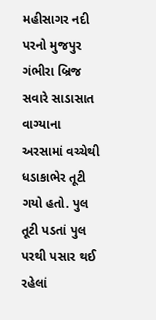મહીસાગર નદી પરનો મુજપુર ગંભીરા બ્રિજ સવારે સાડાસાત વાગ્યાના અરસામાં વચ્ચેથી ધડાકાભેર તૂટી ગયો હતો. પુલ તૂટી પડતાં પુલ પરથી પસાર થઈ રહેલાં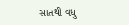સાતથી વધુ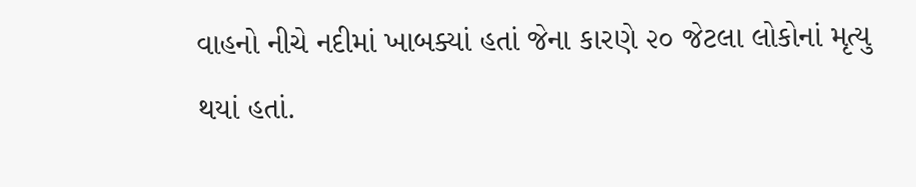વાહનો નીચે નદીમાં ખાબક્યાં હતાં જેના કારણે ૨૦ જેટલા લોકોનાં મૃત્યુ થયાં હતાં.